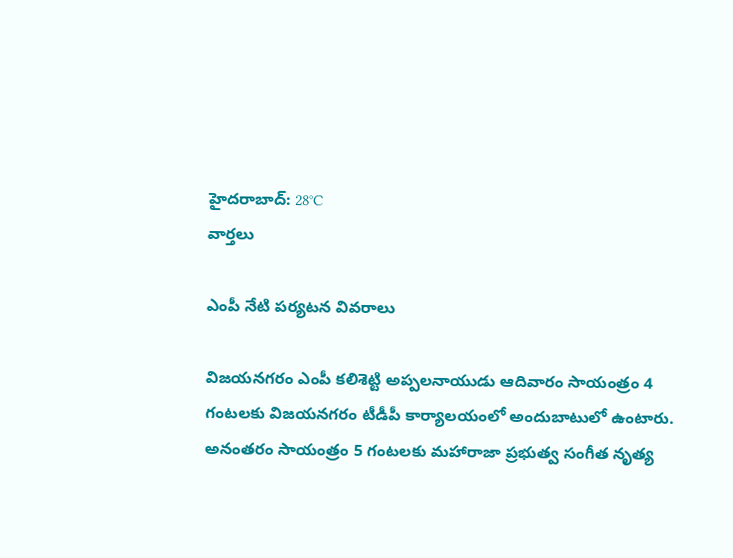హైదరాబాద్: 28°C
వార్తలు

ఎంపీ నేటి పర్యటన వివరాలు

విజయనగరం ఎంపీ కలిశెట్టి అప్పలనాయుడు ఆదివారం సాయంత్రం 4 గంటలకు విజయనగరం టీడీపీ కార్యాలయంలో అందుబాటులో ఉంటారు. అనంతరం సాయంత్రం 5 గంటలకు మహారాజా ప్రభుత్వ సంగీత నృత్య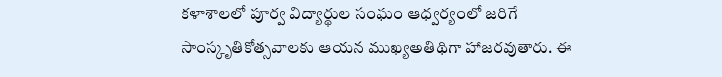కళాశాలలో పూర్వ విద్యార్థుల సంఘం ఆధ్వర్యంలో జరిగే సాంస్కృతికోత్సవాలకు ఆయన ముఖ్యఅతిథిగా హాజరవుతారు. ఈ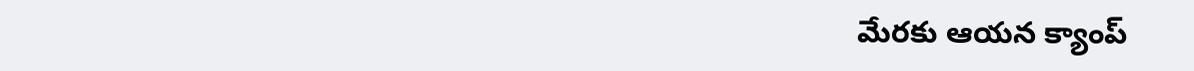మేరకు ఆయన క్యాంప్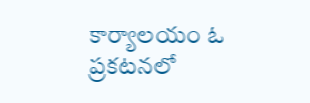కార్యాలయం ఓ ప్రకటనలో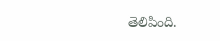తెలిపింది.